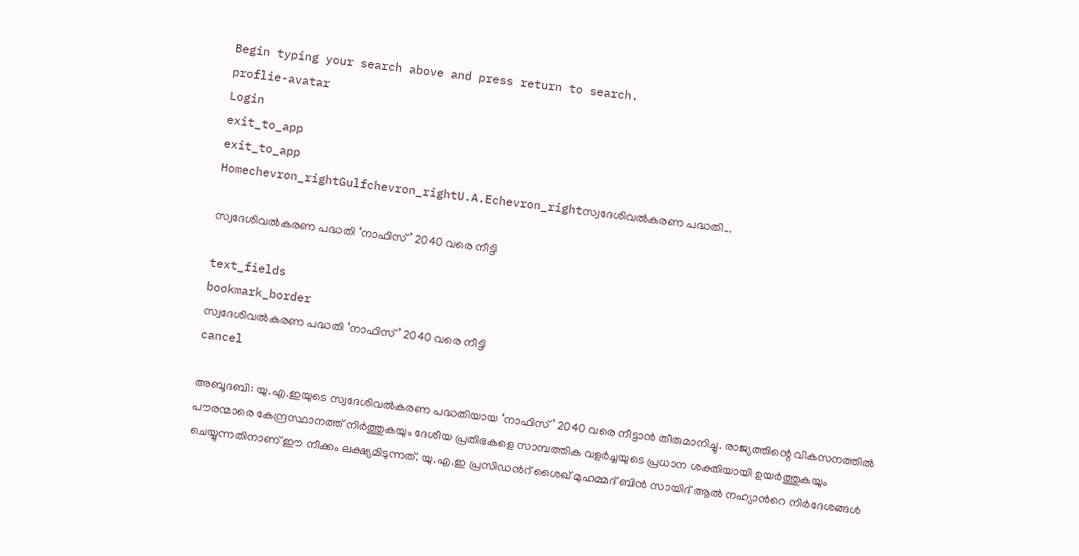Begin typing your search above and press return to search.
proflie-avatar
Login
exit_to_app
exit_to_app
Homechevron_rightGulfchevron_rightU.A.Echevron_rightസ്വദേശിവൽകരണ പദ്ധതി...

സ്വദേശിവൽകരണ പദ്ധതി ‘നാഫിസ്’ 2040 വരെ നീട്ടി

text_fields
bookmark_border
സ്വദേശിവൽകരണ പദ്ധതി ‘നാഫിസ്’ 2040 വരെ നീട്ടി
cancel

അബൂദബി: യു.എ.ഇയുടെ സ്വദേശിവൽകരണ പദ്ധതിയായ ‘നാഫിസ്’ 2040 വരെ നീട്ടാൻ തീരുമാനിച്ചു. രാജ്യത്തിന്റെ വികസനത്തിൽ പൗരന്മാരെ കേന്ദ്രസ്ഥാനത്ത് നിർത്തുകയും ദേശീയ പ്രതിഭകളെ സാമ്പത്തിക വളർച്ചയുടെ പ്രധാന ശക്തിയായി ഉയർത്തുകയും ചെയ്യുന്നതിനാണ് ഈ നീക്കം ലക്ഷ്യമിടുന്നത്. യു.എ.ഇ പ്രസിഡൻറ് ശൈഖ് മുഹമ്മദ് ബിൻ സായിദ് ആൽ നഹ്യാന്‍റെ നിർദേശങ്ങൾ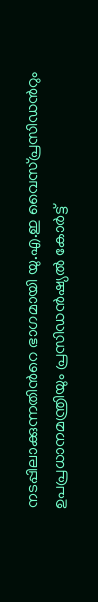നടപ്പിലാക്കുന്നതിന്‍റെ ഭാഗമായി യു.എ.ഇ വൈസ്പ്രസിഡൻറും ഉപപ്രധാനമന്ത്രിയും പ്രസിഡൻഷ്യൽ കോർട്ട്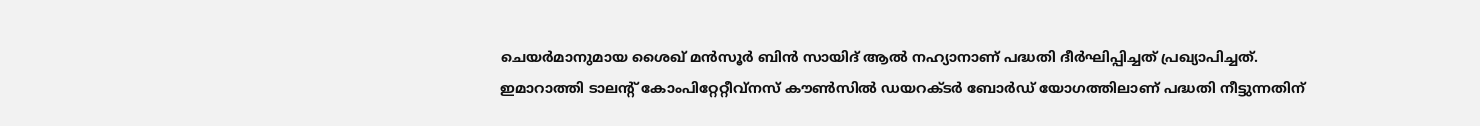ചെയർമാനുമായ ശൈഖ് മൻസൂർ ബിൻ സായിദ് ആൽ നഹ്യാനാണ് പദ്ധതി ദീർഘിപ്പിച്ചത് പ്രഖ്യാപിച്ചത്. ഇമാറാത്തി ടാലന്‍റ് കോംപിറ്റേറ്റീവ്നസ് കൗൺസിൽ ഡയറക്ടർ ബോർഡ് യോഗത്തിലാണ് പദ്ധതി നീട്ടുന്നതിന്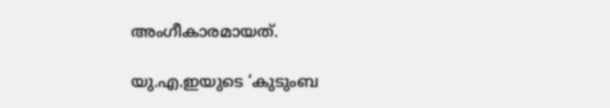അംഗീകാരമായത്.

യു.എ.ഇയുടെ ‘കുടുംബ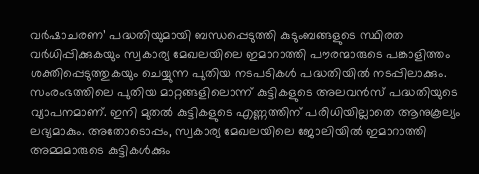വർഷാചരണ’ പദ്ധതിയുമായി ബന്ധപ്പെടുത്തി കുടുംബങ്ങളുടെ സ്ഥിരത വർധിപ്പിക്കുകയും സ്വകാര്യ മേഖലയിലെ ഇമാറാത്തി പൗരന്മാരുടെ പങ്കാളിത്തം ശക്തിപ്പെടുത്തുകയും ചെയ്യുന്ന പുതിയ നടപടികൾ പദ്ധതിയിൽ നടപ്പിലാക്കും. സംരംഭത്തിലെ പുതിയ മാറ്റങ്ങളിലൊന്ന് കുട്ടികളുടെ അലവൻസ് പദ്ധതിയുടെ വ്യാപനമാണ്. ഇനി മുതൽ കുട്ടികളുടെ എണ്ണത്തിന് പരിധിയില്ലാതെ ആനുകൂല്യം ലഭ്യമാകും. അതോടൊപ്പം, സ്വകാര്യ മേഖലയിലെ ജോലിയിൽ ഇമാറാത്തി അമ്മമാരുടെ കുട്ടികൾക്കും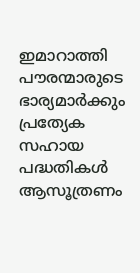ഇമാറാത്തി പൗരന്മാരുടെ ഭാര്യമാർക്കും പ്രത്യേക സഹായ പദ്ധതികൾ ആസൂത്രണം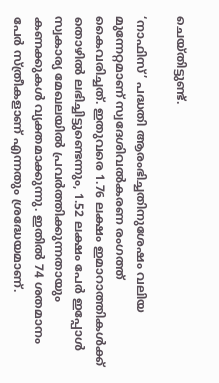ചെയ്തിട്ടുണ്ട്.

‘നാഫിസ്’ പദ്ധതി ആരംഭിച്ചതിനുശേഷം വലിയ മുന്നേറ്റമാണ് സ്വദേശിവൽകരണ രംഗത്ത് കൈവരിച്ചത്. ഇതുവരെ 1.76 ലക്ഷം ഇമാറാത്തികൾക്ക് തൊഴിൽ ലഭിച്ചിട്ടുണ്ടെന്നും, 1.52 ലക്ഷം പേർ ഇപ്പോൾ സ്വകാര്യ മേഖലയിൽ പ്രവർത്തിക്കുന്നതായും കണക്കുകൾ വ്യക്തമാക്കുന്നു. ഇതിൽ 74 ശതമാനം പേർ സ്ത്രീകളാണ് എന്നതും ശ്രദ്ധേയമാണ്.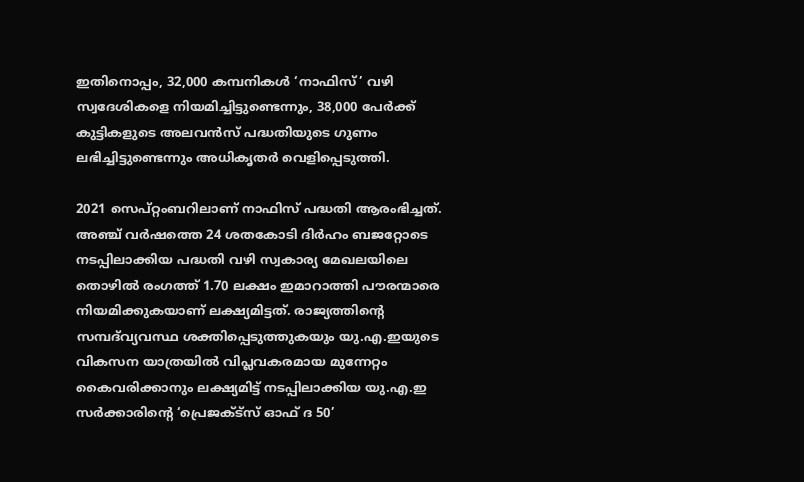ഇതിനൊപ്പം, 32,000 കമ്പനികൾ ‘നാഫിസ്’ വഴി സ്വദേശികളെ നിയമിച്ചിട്ടുണ്ടെന്നും, 38,000 പേർക്ക് കുട്ടികളുടെ അലവൻസ് പദ്ധതിയുടെ ഗുണം ലഭിച്ചിട്ടുണ്ടെന്നും അധികൃതർ വെളിപ്പെടുത്തി.

2021 സെപ്റ്റംബറിലാണ് നാഫിസ് പദ്ധതി ആരംഭിച്ചത്. അഞ്ച് വർഷത്തെ 24 ശതകോടി ദിർഹം ബജറ്റോടെ നടപ്പിലാക്കിയ പദ്ധതി വഴി സ്വകാര്യ മേഖലയിലെ തൊഴിൽ രംഗത്ത് 1.70 ലക്ഷം ഇമാറാത്തി പൗരന്മാരെ നിയമിക്കുകയാണ് ലക്ഷ്യമിട്ടത്. രാജ്യത്തിന്റെ സമ്പദ്‌വ്യവസ്ഥ ശക്തിപ്പെടുത്തുകയും യു.എ.ഇയുടെ വികസന യാത്രയിൽ വിപ്ലവകരമായ മുന്നേറ്റം കൈവരിക്കാനും ലക്ഷ്യമിട്ട് നടപ്പിലാക്കിയ യു.എ.ഇ സർക്കാരിന്റെ ‘പ്രെജക്ട്സ് ഓഫ് ദ 50’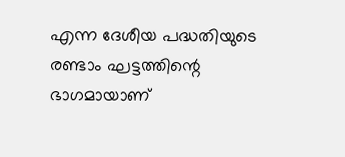എന്ന ദേശീയ പദ്ധതിയുടെ രണ്ടാം ഘട്ടത്തിന്റെ ഭാഗമായാണ്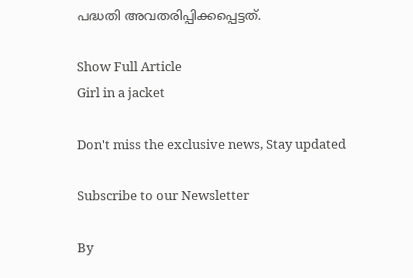പദ്ധതി അവതരിപ്പിക്കപ്പെട്ടത്.

Show Full Article
Girl in a jacket

Don't miss the exclusive news, Stay updated

Subscribe to our Newsletter

By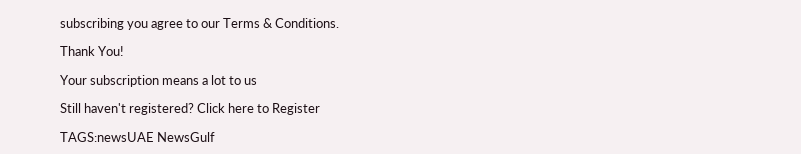subscribing you agree to our Terms & Conditions.

Thank You!

Your subscription means a lot to us

Still haven't registered? Click here to Register

TAGS:newsUAE NewsGulf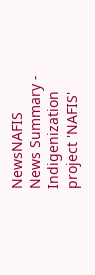NewsNAFIS
News Summary - Indigenization project 'NAFIS'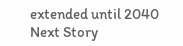extended until 2040
Next Story